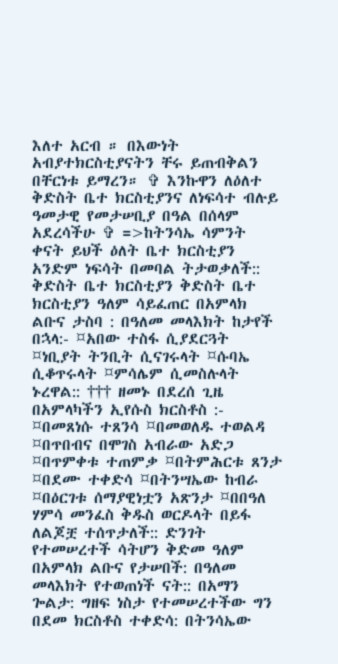እለተ አርብ ። በእውነት አብያተክርስቲያናትን ቸሩ ይጠብቅልን በቸርነቱ ይማረን። ✞ እንኩዋን ለዕለተ ቅድስት ቤተ ክርስቲያንና ለነፍሳተ ብሉይ ዓመታዊ የመታሠቢያ በዓል በሰላም አደረሳችሁ ✞ =>ከትንሳኤ ሳምንት ቀናት ይህች ዕለት ቤተ ክርስቲያን አንድም ነፍሳት በመባል ትታወቃለች:: ቅድስት ቤተ ክርስቲያን ቅድስት ቤተ ክርስቲያን ዓለም ሳይፈጠር በአምላክ ልቡና ታስባ : በዓለመ መላእክት ከታየች በኋላ:- ¤አበው ተስፋ ሲያደርጓት ¤ነቢያት ትንቢት ሲናገሩላት ¤ሱባኤ ሲቆጥሩላት ¤ምሳሌም ሲመስሉላት ኑረዋል:: ††† ዘመኑ በደረሰ ጊዜ በአምላካችን ኢየሱስ ክርስቶስ :- ¤በመጸነሱ ተጸንሳ ¤በመወለዱ ተወልዳ ¤በጥበብና በሞገስ አብራው አድጋ ¤በጥምቀቱ ተጠምቃ ¤በትምሕርቱ ጸንታ ¤በደሙ ተቀድሳ ¤በትንሣኤው ከብራ ¤በዕርገቱ ሰማያዊነቷን አጽንታ ¤በበዓለ ሃምሳ መንፈስ ቅዱስ ወርዶላት በይፋ ለልጆቿ ተሰጥታለች:: ድንገት የተመሠረተች ሳትሆን ቅድመ ዓለም በአምላክ ልቡና የታሠበች: በዓለመ መላእክት የተወጠነች ናት:: በአማን ጐልታ: ግዘፍ ነስታ የተመሠረተችው ግን በደመ ክርስቶስ ተቀድሳ: በትንሳኤው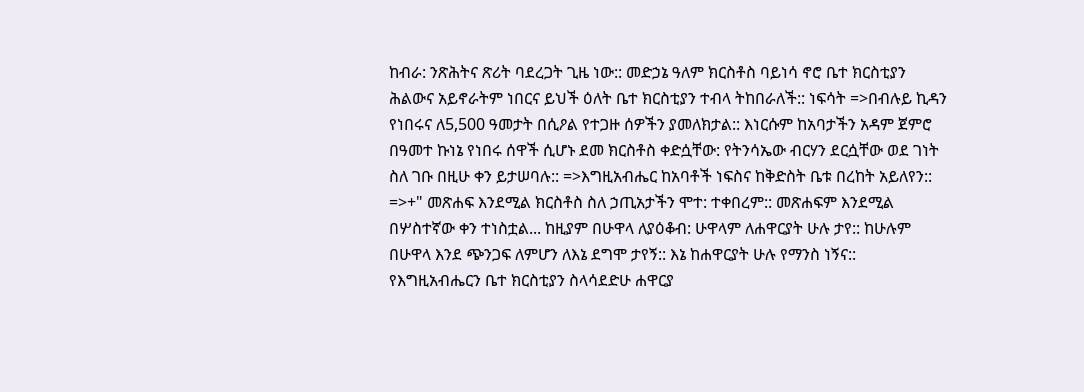ከብራ: ንጽሕትና ጽሪት ባደረጋት ጊዜ ነው:: መድኃኔ ዓለም ክርስቶስ ባይነሳ ኖሮ ቤተ ክርስቲያን ሕልውና አይኖራትም ነበርና ይህች ዕለት ቤተ ክርስቲያን ተብላ ትከበራለች:: ነፍሳት =>በብሉይ ኪዳን የነበሩና ለ5,500 ዓመታት በሲዖል የተጋዙ ሰዎችን ያመለክታል:: እነርሱም ከአባታችን አዳም ጀምሮ በዓመተ ኩነኔ የነበሩ ሰዋች ሲሆኑ ደመ ክርስቶስ ቀድሷቸው: የትንሳኤው ብርሃን ደርሷቸው ወደ ገነት ስለ ገቡ በዚሁ ቀን ይታሠባሉ:: =>እግዚአብሔር ከአባቶች ነፍስና ከቅድስት ቤቱ በረከት አይለየን:: =>+" መጽሐፍ እንደሚል ክርስቶስ ስለ ኃጢአታችን ሞተ: ተቀበረም:: መጽሐፍም እንደሚል በሦስተኛው ቀን ተነስቷል... ከዚያም በሁዋላ ለያዕቆብ: ሁዋላም ለሐዋርያት ሁሉ ታየ:: ከሁሉም በሁዋላ እንደ ጭንጋፍ ለምሆን ለእኔ ደግሞ ታየኝ:: እኔ ከሐዋርያት ሁሉ የማንስ ነኝና:: የእግዚአብሔርን ቤተ ክርስቲያን ስላሳደድሁ ሐዋርያ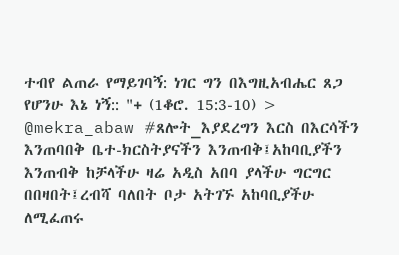ተብየ ልጠራ የማይገባኝ: ነገር ግን በእግዚአብሔር ጸጋ የሆንሁ እኔ ነኝ:: "+ (1ቆሮ. 15:3-10) > @mekra_abaw #ጸሎት_እያደረግን እርስ በእርሳችን እንጠባበቅ ቤተ-ክርስትያናችን እንጠብቅ፤አከባቢያችን እንጠብቅ ከቻላችሁ ዛሬ አዲስ አበባ ያላችሁ ግርግር በበዛበት፤ረብሻ ባለበት ቦታ አትገኙ አከባቢያችሁ ለሚፈጠሩ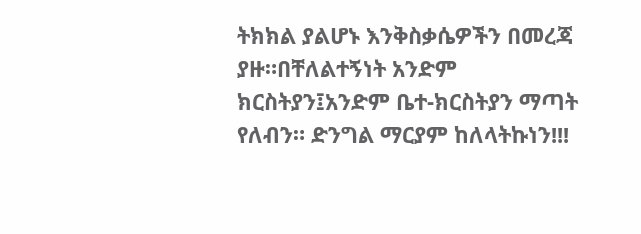ትክክል ያልሆኑ እንቅስቃሴዎችን በመረጃ ያዙ።በቸለልተኝነት አንድም ክርስትያን፤አንድም ቤተ-ክርስትያን ማጣት የለብን። ድንግል ማርያም ከለላትኩነን!!!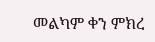መልካም ቀን ምክረ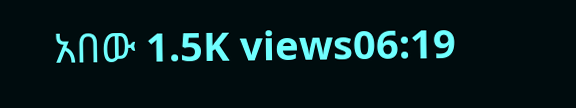አበው 1.5K views06:19